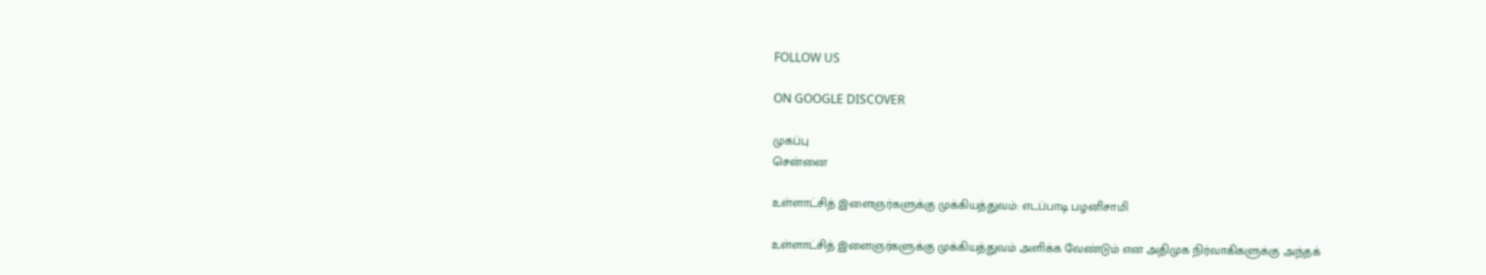FOLLOW US

ON GOOGLE DISCOVER

முகப்பு
சென்னை

உள்ளாட்சித் இளைஞர்களுக்கு முக்கியத்துவம்: எடப்பாடி பழனிசாமி

உள்ளாட்சித் இளைஞர்களுக்கு முக்கியத்துவம் அளிக்க வேண்டும் என அதிமுக நிர்வாகிகளுக்கு அந்தக்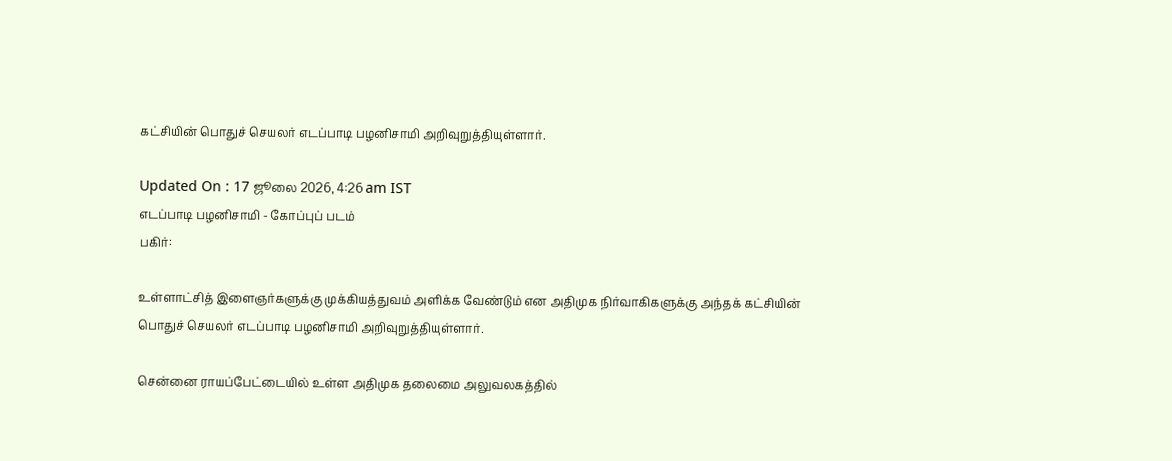கட்சியின் பொதுச் செயலர் எடப்பாடி பழனிசாமி அறிவுறுத்தியுள்ளார்.

Updated On : 17 ஜூலை 2026, 4:26 am IST
எடப்பாடி பழனிசாமி - கோப்புப் படம்
பகிர்:

உள்ளாட்சித் இளைஞர்களுக்கு முக்கியத்துவம் அளிக்க வேண்டும் என அதிமுக நிர்வாகிகளுக்கு அந்தக் கட்சியின் பொதுச் செயலர் எடப்பாடி பழனிசாமி அறிவுறுத்தியுள்ளார்.

சென்னை ராயப்பேட்டையில் உள்ள அதிமுக தலைமை அலுவலகத்தில்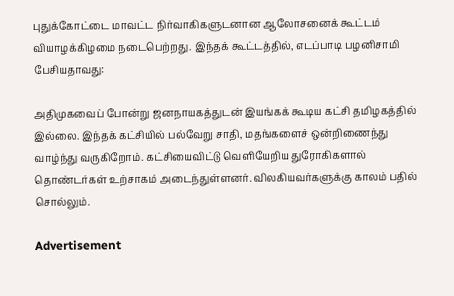புதுக்கோட்டை மாவட்ட நிர்வாகிகளுடனான ஆலோசனைக் கூட்டம் வியாழக்கிழமை நடைபெற்றது. இந்தக் கூட்டத்தில், எடப்பாடி பழனிசாமி பேசியதாவது:

அதிமுகவைப் போன்று ஜனநாயகத்துடன் இயங்கக் கூடிய கட்சி தமிழகத்தில் இல்லை. இந்தக் கட்சியில் பல்வேறு சாதி, மதங்களைச் ஒன்றிணைந்து வாழ்ந்து வருகிறோம். கட்சியைவிட்டு வெளியேறிய துரோகிகளால் தொண்டர்கள் உற்சாகம் அடைந்துள்ளனர். விலகியவர்களுக்கு காலம் பதில் சொல்லும்.

Advertisement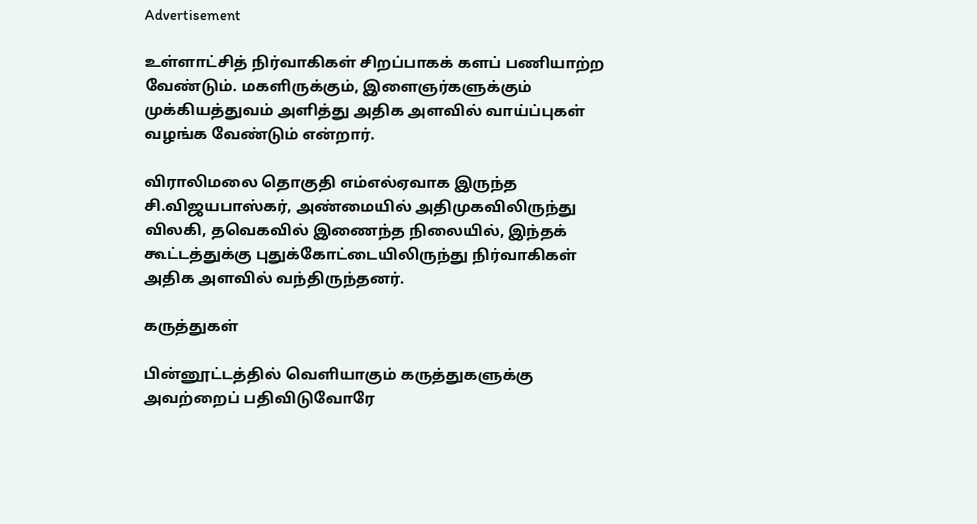Advertisement

உள்ளாட்சித் நிர்வாகிகள் சிறப்பாகக் களப் பணியாற்ற வேண்டும். மகளிருக்கும், இளைஞர்களுக்கும் முக்கியத்துவம் அளித்து அதிக அளவில் வாய்ப்புகள் வழங்க வேண்டும் என்றார்.

விராலிமலை தொகுதி எம்எல்ஏவாக இருந்த சி.விஜயபாஸ்கர், அண்மையில் அதிமுகவிலிருந்து விலகி, தவெகவில் இணைந்த நிலையில், இந்தக் கூட்டத்துக்கு புதுக்கோட்டையிலிருந்து நிர்வாகிகள் அதிக அளவில் வந்திருந்தனர்.

கருத்துகள்

பின்னூட்டத்தில் வெளியாகும் கருத்துகளுக்கு அவற்றைப் பதிவிடுவோரே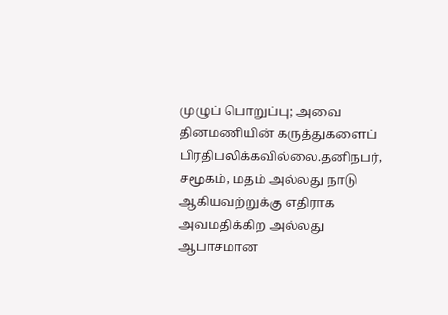முழுப் பொறுப்பு; அவை தினமணியின் கருத்துகளைப் பிரதிபலிக்கவில்லை.தனிநபர், சமூகம், மதம் அல்லது நாடு ஆகியவற்றுக்கு எதிராக அவமதிக்கிற அல்லது ஆபாசமான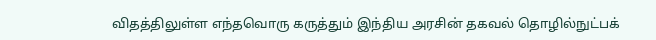விதத்திலுள்ள எந்தவொரு கருத்தும் இந்திய அரசின் தகவல் தொழில்நுட்பக்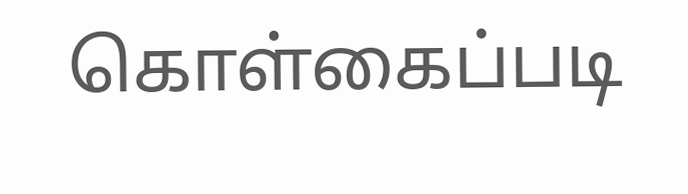கொள்கைப்படி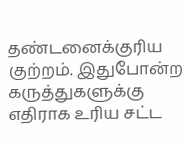தண்டனைக்குரிய குற்றம். இதுபோன்ற கருத்துகளுக்கு எதிராக உரிய சட்ட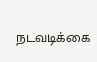நடவடிக்கை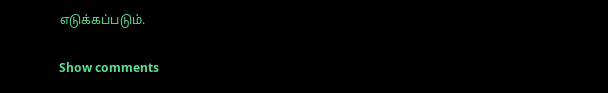எடுக்கப்படும்.

Show comments